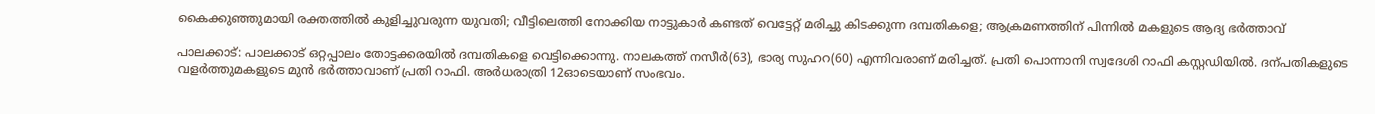കൈക്കുഞ്ഞുമായി രക്തത്തിൽ കുളിച്ചുവരുന്ന യുവതി; വീട്ടിലെത്തി നോക്കിയ നാട്ടുകാർ കണ്ടത് വെട്ടേറ്റ് മരിച്ചു കിടക്കുന്ന ദമ്പതികളെ; ആക്രമണത്തിന് പിന്നിൽ മകളുടെ ആദ്യ ഭർത്താവ്

പാലക്കാട്: പാലക്കാട് ഒറ്റപ്പാലം തോട്ടക്കരയിൽ ദമ്പതികളെ വെട്ടിക്കൊന്നു. നാലകത്ത് നസീർ(63), ഭാര്യ സുഹറ(60) എന്നിവരാണ് മരിച്ചത്. പ്രതി പൊന്നാനി സ്വദേശി റാഫി കസ്റ്റഡിയിൽ. ദന്പതികളുടെ വളർത്തുമകളുടെ മുൻ ഭർത്താവാണ് പ്രതി റാഫി. അർധരാത്രി 12ഓടെയാണ് സംഭവം.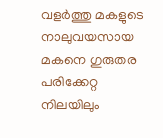വളർത്തു മകളുടെ നാലുവയസായ മകനെ ഗുരുതര പരിക്കേറ്റ നിലയിലും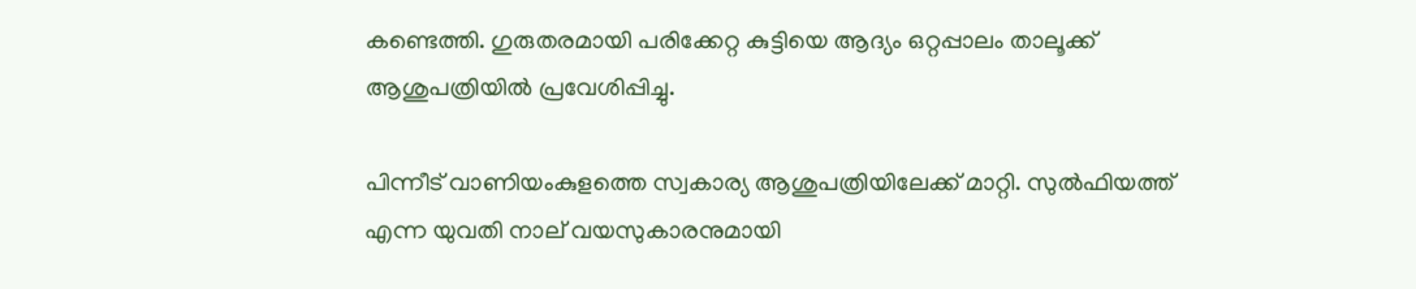കണ്ടെത്തി. ഗുരുതരമായി പരിക്കേറ്റ കുട്ടിയെ ആദ്യം ഒറ്റപ്പാലം താലൂക്ക് ആശുപത്രിയിൽ പ്രവേശിപ്പിച്ചു.

പിന്നീട് വാണിയംകുളത്തെ സ്വകാര്യ ആശുപത്രിയിലേക്ക് മാറ്റി. സുൽഫിയത്ത് എന്ന യുവതി നാല്‌ വയസുകാരനുമായി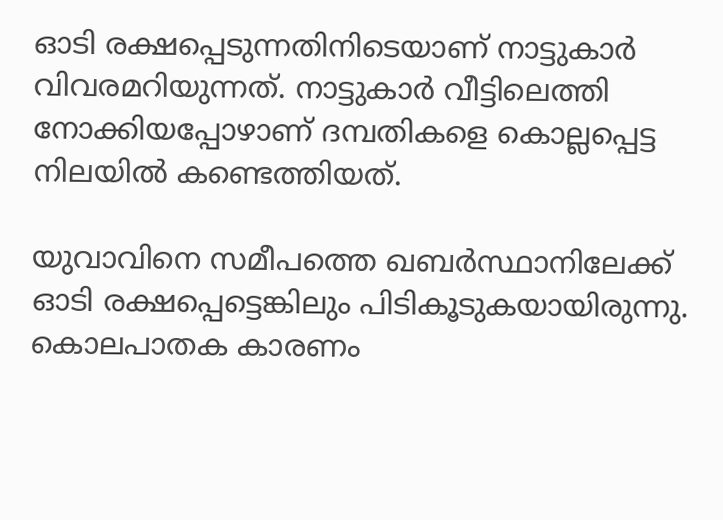ഓടി രക്ഷപ്പെടുന്നതിനിടെയാണ് നാട്ടുകാർ വിവരമറിയുന്നത്. നാട്ടുകാർ വീട്ടിലെത്തി നോക്കിയപ്പോഴാണ് ദമ്പതികളെ കൊല്ലപ്പെട്ട നിലയിൽ കണ്ടെത്തിയത്.

യുവാവിനെ സമീപത്തെ ഖബർസ്ഥാനിലേക്ക് ഓടി രക്ഷപ്പെട്ടെങ്കിലും പിടികൂടുകയായിരുന്നു. കൊലപാതക കാരണം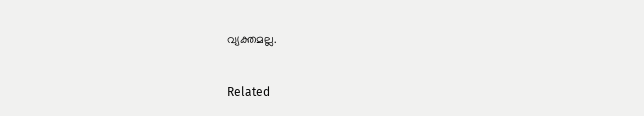വ്യക്തമല്ല.

Related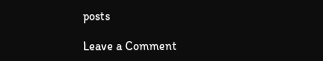posts

Leave a Comment